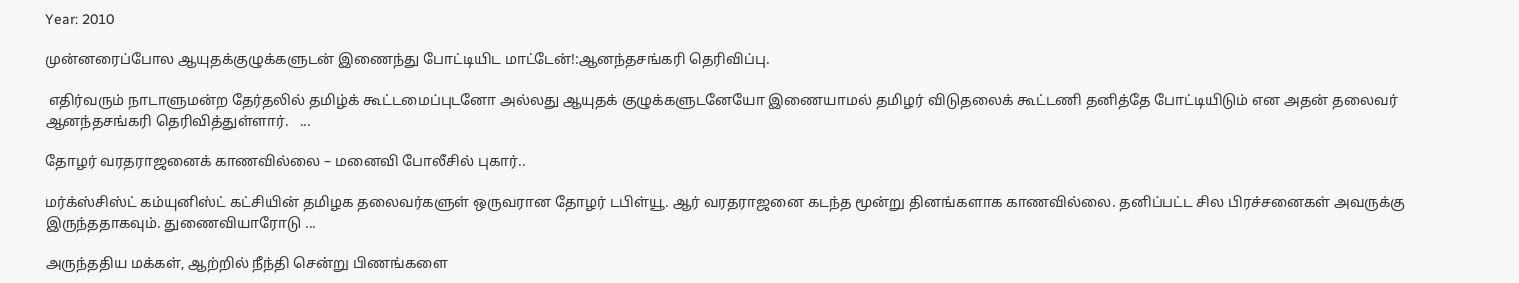Year: 2010

முன்னரைப்போல ஆயுதக்குழுக்களுடன் இணைந்து போட்டியிட மாட்டேன்!:ஆனந்தசங்கரி தெரிவிப்பு.

 எதிர்வரும் நாடாளுமன்ற தேர்தலில் தமிழ்க் கூட்டமைப்புடனோ அல்லது ஆயுதக் குழுக்களுடனேயோ இணையாமல் தமிழர் விடுதலைக் கூட்டணி தனித்தே போட்டியிடும் என அதன் தலைவர் ஆனந்தசங்கரி தெரிவித்துள்ளார்.   ...

தோழர் வரதராஜனைக் காணவில்லை – மனைவி போலீசில் புகார்..

மர்க்ஸ்சிஸ்ட் கம்யுனிஸ்ட் கட்சியின் தமிழக தலைவர்களுள் ஒருவரான தோழர் டபிள்யூ. ஆர் வரதராஜனை கடந்த மூன்று தினங்களாக காணவில்லை. தனிப்பட்ட சில பிரச்சனைகள் அவருக்கு இருந்ததாகவும். துணைவியாரோடு ...

அருந்ததிய மக்கள், ஆற்றில் நீந்தி சென்று பிணங்களை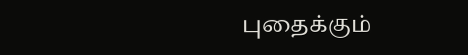புதைக்கும்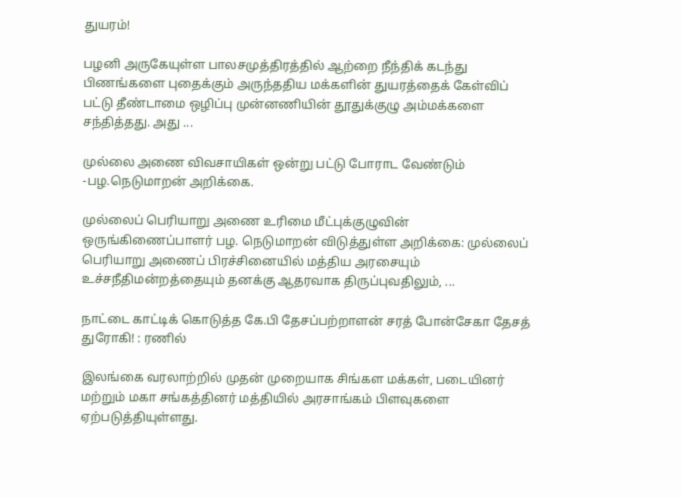துயரம்!

பழனி அருகேயுள்ள பாலசமுத்திரத்தில் ஆற்றை நீந்திக் கடந்து பிணங்களை புதைக்கும் அருந்ததிய மக்களின் துயரத்தைக் கேள்விப் பட்டு தீண்டாமை ஒழிப்பு முன்னணியின் தூதுக்குழு அம்மக்களை சந்தித்தது. அது ...

முல்லை அணை விவசாயிகள் ஒன்று பட்டு போராட வேண்டும் -பழ.நெடுமாறன் அறிக்கை.

முல்லைப் பெரியாறு அணை உரிமை மீட்புக்குழுவின் ஒருங்கிணைப்பாளர் பழ. நெடுமாறன் விடுத்துள்ள அறிக்கை: முல்லைப் பெரியாறு அணைப் பிரச்சினையில் மத்திய அரசையும் உச்சநீதிமன்றத்தையும் தனக்கு ஆதரவாக திருப்புவதிலும், ...

நாட்டை காட்டிக் கொடுத்த கே.பி தேசப்பற்றாளன் சரத் போன்சேகா தேசத் துரோகி! : ரணில்

இலங்கை வரலாற்றில் முதன் முறையாக சிங்கள மக்கள், படையினர் மற்றும் மகா சங்கத்தினர் மத்தியில் அரசாங்கம் பிளவுகளை ஏற்படுத்தியுள்ளது.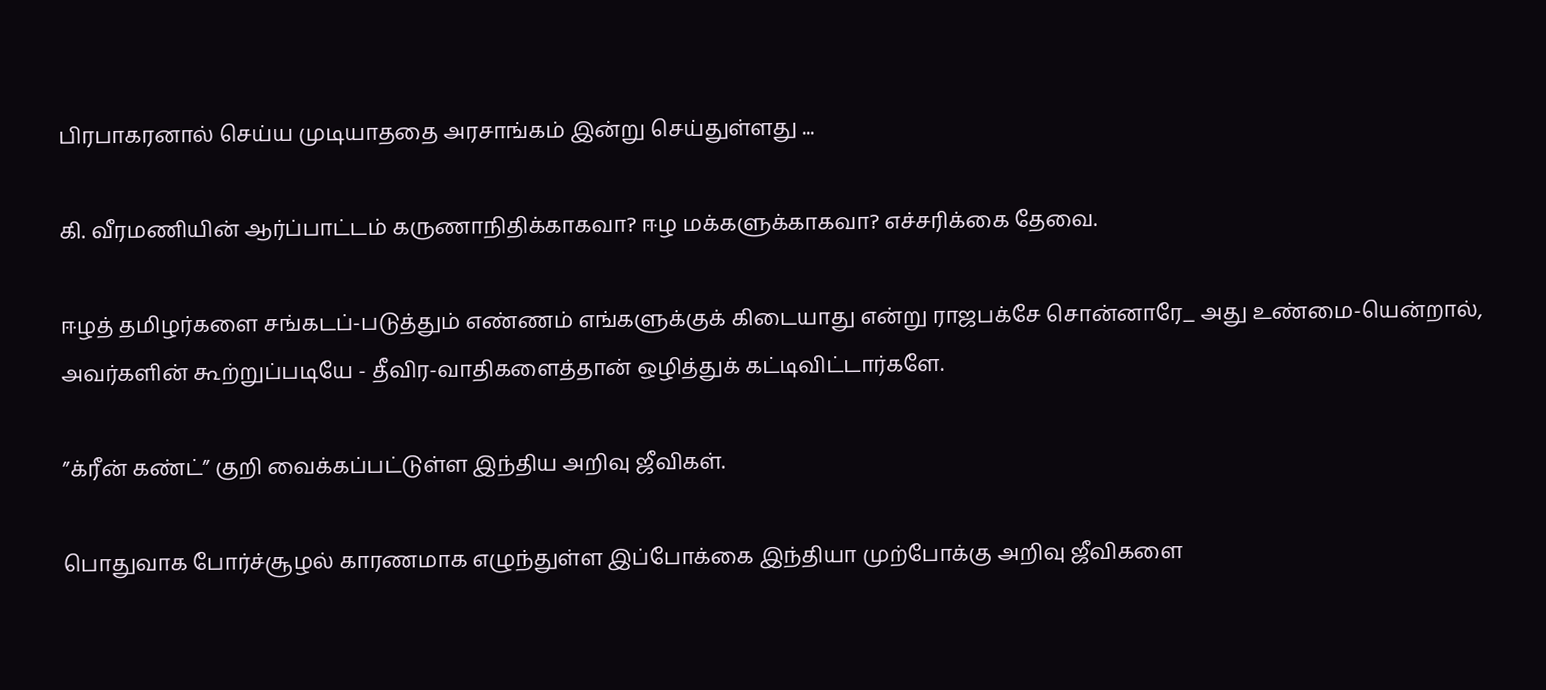பிரபாகரனால் செய்ய முடியாததை அரசாங்கம் இன்று செய்துள்ளது ...

கி. வீரமணியின் ஆர்ப்பாட்டம் கருணாநிதிக்காகவா? ஈழ மக்களுக்காகவா? எச்சரிக்கை தேவை.

ஈழத் தமிழர்களை சங்கடப்-படுத்தும் எண்ணம் எங்களுக்குக் கிடையாது என்று ராஜபக்சே சொன்னாரே_ அது உண்மை-யென்றால், அவர்களின் கூற்றுப்படியே - தீவிர-வாதிகளைத்தான் ஒழித்துக் கட்டிவிட்டார்களே.

”க்ரீன் கண்ட்” குறி வைக்கப்பட்டுள்ள இந்திய அறிவு ஜீவிகள்.

பொதுவாக போர்ச்சூழல் காரணமாக எழுந்துள்ள இப்போக்கை இந்தியா முற்போக்கு அறிவு ஜீவிகளை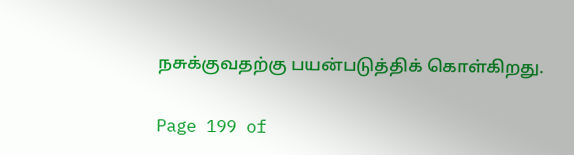நசுக்குவதற்கு பயன்படுத்திக் கொள்கிறது.

Page 199 of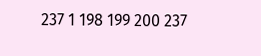237 1 198 199 200 237